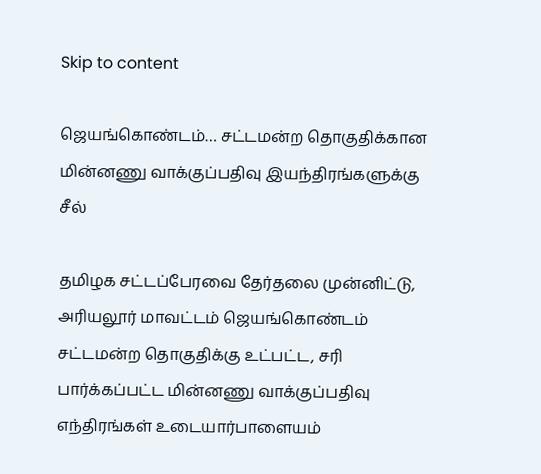Skip to content

ஜெயங்கொண்டம்… சட்டமன்ற தொகுதிக்கான மின்னணு வாக்குப்பதிவு இயந்திரங்களுக்கு சீல்

தமிழக சட்டப்பேரவை தேர்தலை முன்னிட்டு, அரியலூர் மாவட்டம் ஜெயங்கொண்டம் சட்டமன்ற தொகுதிக்கு உட்பட்ட, சரி பார்க்கப்பட்ட மின்னணு வாக்குப்பதிவு எந்திரங்கள் உடையார்பாளையம்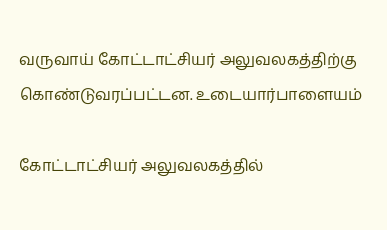வருவாய் கோட்டாட்சியர் அலுவலகத்திற்கு கொண்டுவரப்பட்டன. உடையார்பாளையம்

கோட்டாட்சியர் அலுவலகத்தில்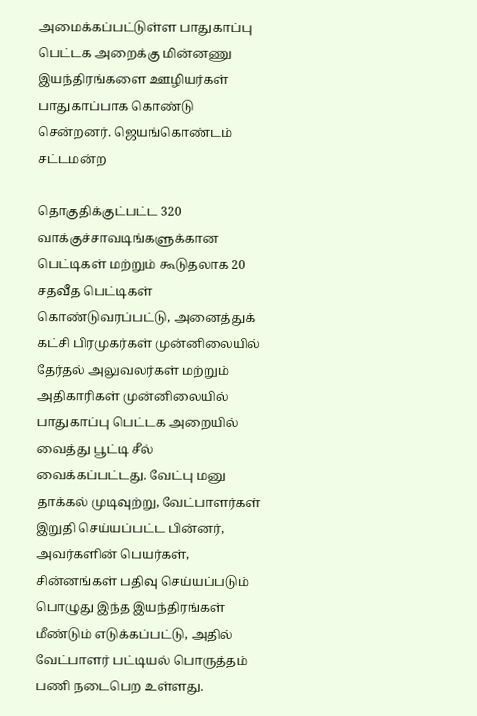அமைக்கப்பட்டுள்ள பாதுகாப்பு பெட்டக அறைக்கு மின்னணு இயந்திரங்களை ஊழியர்கள் பாதுகாப்பாக கொண்டு சென்றனர். ஜெயங்கொண்டம் சட்டமன்ற

தொகுதிக்குட்பட்ட 320 வாக்குச்சாவடிங்களுக்கான பெட்டிகள் மற்றும் கூடுதலாக 20 சதவீத பெட்டிகள் கொண்டுவரப்பட்டு, அனைத்துக் கட்சி பிரமுகர்கள் முன்னிலையில் தேர்தல் அலுவலர்கள் மற்றும் அதிகாரிகள் முன்னிலையில் பாதுகாப்பு பெட்டக அறையில் வைத்து பூட்டி சீல் வைக்கப்பட்டது. வேட்பு மனு தாக்கல் முடிவுற்று, வேட்பாளர்கள் இறுதி செய்யப்பட்ட பின்னர், அவர்களின் பெயர்கள், சின்னங்கள் பதிவு செய்யப்படும் பொழுது இந்த இயந்திரங்கள் மீண்டும் எடுக்கப்பட்டு, அதில் வேட்பாளர் பட்டியல் பொருத்தம் பணி நடைபெற உள்ளது.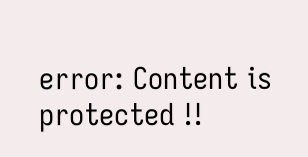error: Content is protected !!